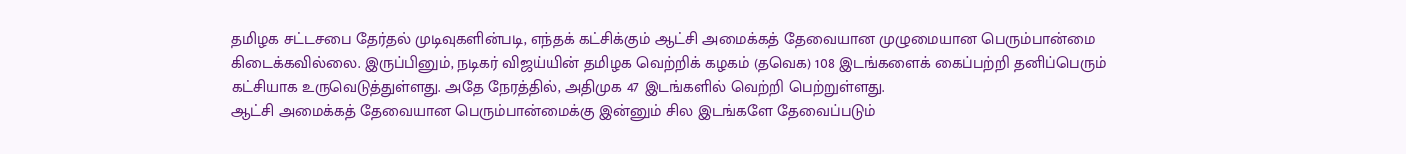தமிழக சட்டசபை தேர்தல் முடிவுகளின்படி, எந்தக் கட்சிக்கும் ஆட்சி அமைக்கத் தேவையான முழுமையான பெரும்பான்மை கிடைக்கவில்லை. இருப்பினும், நடிகர் விஜய்யின் தமிழக வெற்றிக் கழகம் (தவெக) 108 இடங்களைக் கைப்பற்றி தனிப்பெரும் கட்சியாக உருவெடுத்துள்ளது. அதே நேரத்தில், அதிமுக 47 இடங்களில் வெற்றி பெற்றுள்ளது.
ஆட்சி அமைக்கத் தேவையான பெரும்பான்மைக்கு இன்னும் சில இடங்களே தேவைப்படும்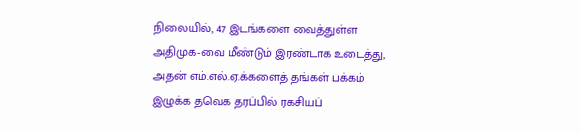நிலையில், 47 இடங்களை வைத்துள்ள அதிமுக-வை மீண்டும் இரண்டாக உடைத்து, அதன் எம்.எல்.ஏ.க்களைத் தங்கள் பக்கம் இழுக்க தவெக தரப்பில் ரகசியப்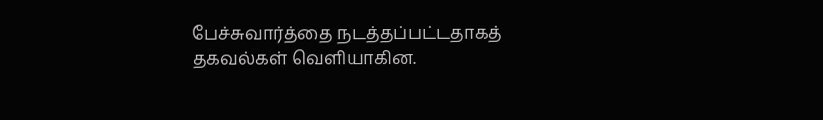பேச்சுவார்த்தை நடத்தப்பட்டதாகத் தகவல்கள் வெளியாகின.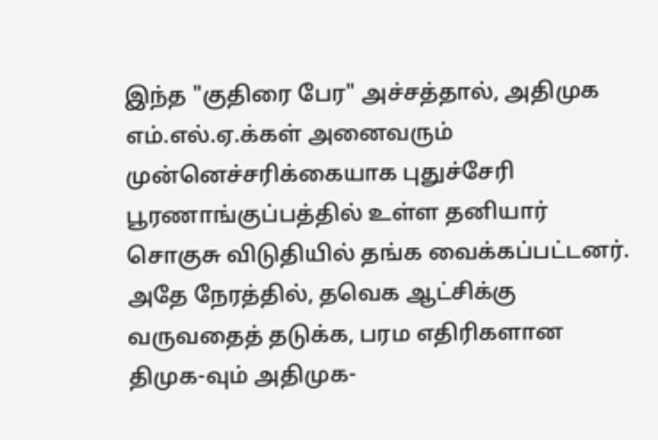இந்த "குதிரை பேர" அச்சத்தால், அதிமுக எம்.எல்.ஏ.க்கள் அனைவரும் முன்னெச்சரிக்கையாக புதுச்சேரி பூரணாங்குப்பத்தில் உள்ள தனியார் சொகுசு விடுதியில் தங்க வைக்கப்பட்டனர்.
அதே நேரத்தில், தவெக ஆட்சிக்கு வருவதைத் தடுக்க, பரம எதிரிகளான திமுக-வும் அதிமுக-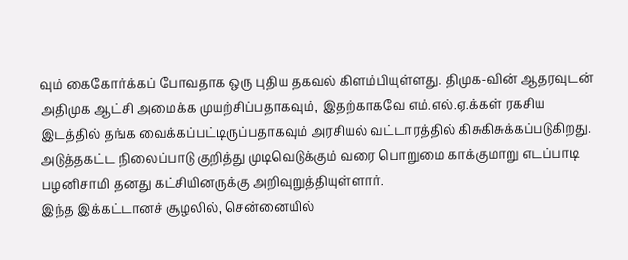வும் கைகோர்க்கப் போவதாக ஒரு புதிய தகவல் கிளம்பியுள்ளது. திமுக-வின் ஆதரவுடன் அதிமுக ஆட்சி அமைக்க முயற்சிப்பதாகவும், இதற்காகவே எம்.எல்.ஏ.க்கள் ரகசிய இடத்தில் தங்க வைக்கப்பட்டிருப்பதாகவும் அரசியல் வட்டாரத்தில் கிசுகிசுக்கப்படுகிறது. அடுத்தகட்ட நிலைப்பாடு குறித்து முடிவெடுக்கும் வரை பொறுமை காக்குமாறு எடப்பாடி பழனிசாமி தனது கட்சியினருக்கு அறிவுறுத்தியுள்ளார்.
இந்த இக்கட்டானச் சூழலில், சென்னையில்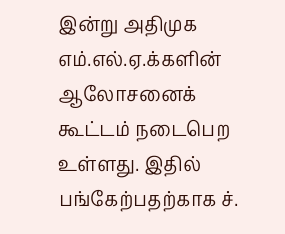இன்று அதிமுக எம்.எல்.ஏ.க்களின் ஆலோசனைக் கூட்டம் நடைபெற உள்ளது. இதில் பங்கேற்பதற்காக ச்.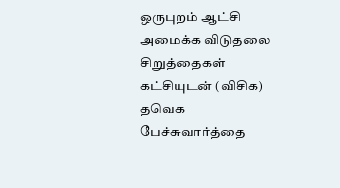ஒருபுறம் ஆட்சி அமைக்க விடுதலை சிறுத்தைகள் கட்சியுடன் (விசிக) தவெக பேச்சுவார்த்தை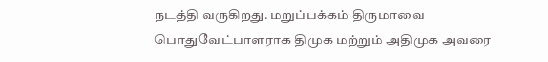நடத்தி வருகிறது. மறுப்பக்கம் திருமாவை பொதுவேட்பாளராக திமுக மற்றும் அதிமுக அவரை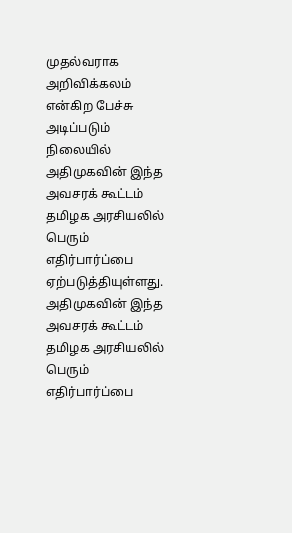முதல்வராக அறிவிக்கலம் என்கிற பேச்சு அடிப்படும் நிலையில் அதிமுகவின் இந்த அவசரக் கூட்டம் தமிழக அரசியலில் பெரும் எதிர்பார்ப்பை ஏற்படுத்தியுள்ளது. அதிமுகவின் இந்த அவசரக் கூட்டம் தமிழக அரசியலில் பெரும் எதிர்பார்ப்பை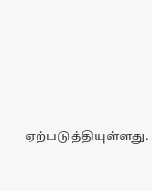ஏற்படுத்தியுள்ளது.